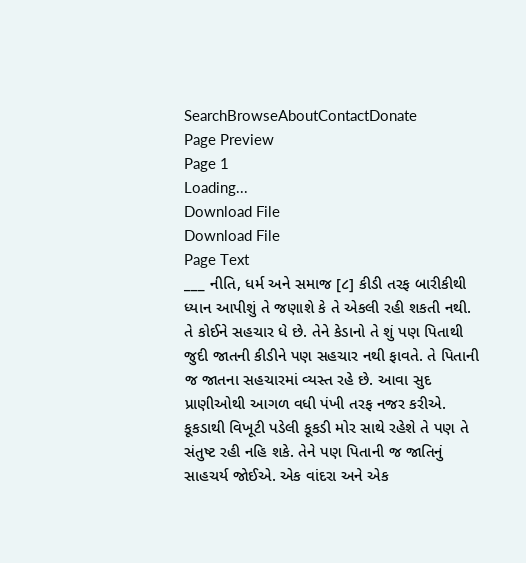SearchBrowseAboutContactDonate
Page Preview
Page 1
Loading...
Download File
Download File
Page Text
___ નીતિ, ધર્મ અને સમાજ [૮] કીડી તરફ બારીકીથી ધ્યાન આપીશું તે જણાશે કે તે એકલી રહી શકતી નથી. તે કોઈને સહચાર ધે છે. તેને કેડાનો તે શું પણ પિતાથી જુદી જાતની કીડીને પણ સહચાર નથી ફાવતે. તે પિતાની જ જાતના સહચારમાં વ્યસ્ત રહે છે. આવા સુદ પ્રાણીઓથી આગળ વધી પંખી તરફ નજર કરીએ. કૂકડાથી વિખૂટી પડેલી કૂકડી મોર સાથે રહેશે તે પણ તે સંતુષ્ટ રહી નહિ શકે. તેને પણ પિતાની જ જાતિનું સાહચર્ય જોઈએ. એક વાંદરા અને એક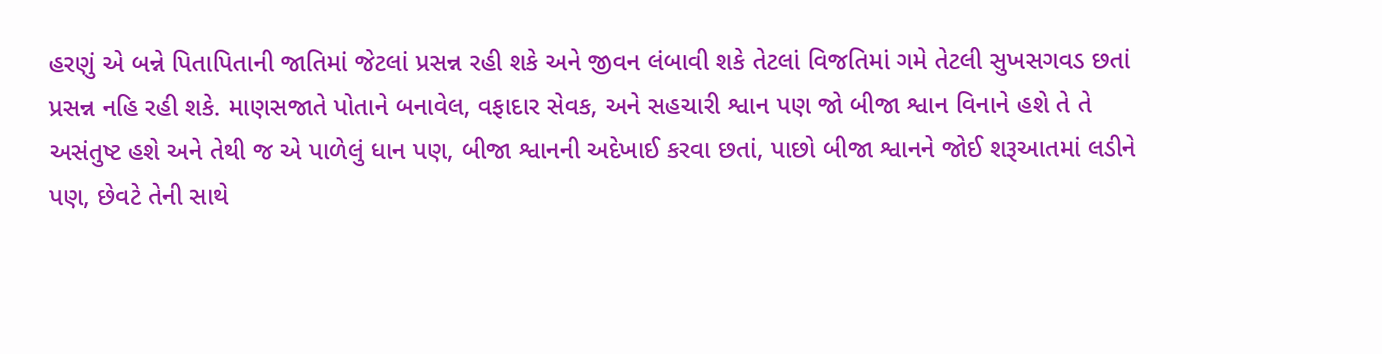હરણું એ બન્ને પિતાપિતાની જાતિમાં જેટલાં પ્રસન્ન રહી શકે અને જીવન લંબાવી શકે તેટલાં વિજતિમાં ગમે તેટલી સુખસગવડ છતાં પ્રસન્ન નહિ રહી શકે. માણસજાતે પોતાને બનાવેલ, વફાદાર સેવક, અને સહચારી શ્વાન પણ જો બીજા શ્વાન વિનાને હશે તે તે અસંતુષ્ટ હશે અને તેથી જ એ પાળેલું ધાન પણ, બીજા શ્વાનની અદેખાઈ કરવા છતાં, પાછો બીજા શ્વાનને જોઈ શરૂઆતમાં લડીને પણ, છેવટે તેની સાથે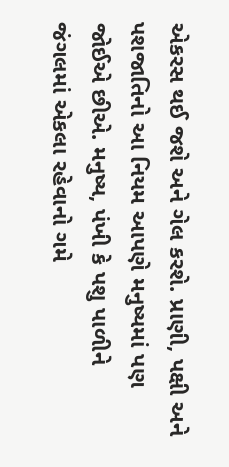એકરસ થઈ જશે અને ગેલ કરશે. પ્રાણી, પક્ષી અને પશજાતિનો આ નિયમ આપણે મનુષ્યમાં પણ જોઈએ છીએ. મનુષ્ય, પંખી કે પશુ પાળીને જંગલમાં એકલા રહેવાનો ગમે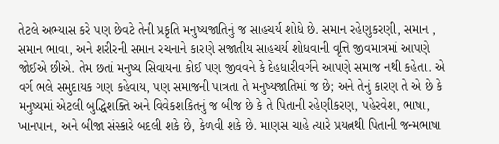તેટલે અભ્યાસ કરે પણ છેવટે તેની પ્રકૃતિ મનુષ્યજાતિનું જ સાહચર્ય શોધે છે. સમાન રહેણુકરણી, સમાન , સમાન ભાવા, અને શરીરની સમાન રચનાને કારણે સજાતીય સાહચર્ય શોધવાની વૃત્તિ જીવમાત્રમાં આપણે જોઈએ છીએ. તેમ છતાં મનુષ્ય સિવાયના કોઈ પણ જીવવને કે દેહધારીવર્ગને આપણે સમાજ નથી કહેતા. એ વર્ગ ભલે સમુદાયક ગણ કહેવાય, પણ સમાજની પાત્રતા તે મનુષ્યજાતિમાં જ છે; અને તેનું કારણ તે એ છે કે મનુષ્યમાં એટલી બુદ્ધિશક્તિ અને વિવેકશકિતનું જ બીજ છે કે તે પિતાની રહેણીકરણ, પહેરવેશ, ભાષા, ખાનપાન, અને બીજા સંસ્કારે બદલી શકે છે, કેળવી શકે છે. માણસ ચાહે ત્યારે પ્રયત્નથી પિતાની જન્મભાષા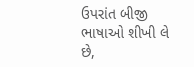ઉપરાંત બીજી ભાષાઓ શીખી લે છે,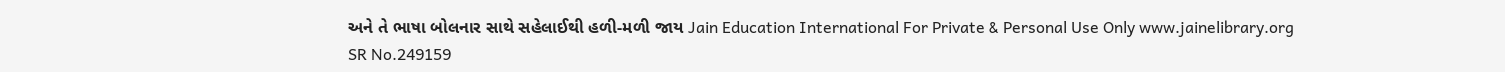અને તે ભાષા બોલનાર સાથે સહેલાઈથી હળી-મળી જાય Jain Education International For Private & Personal Use Only www.jainelibrary.org
SR No.249159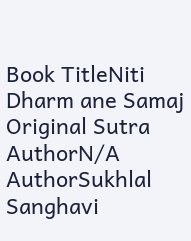Book TitleNiti Dharm ane Samaj
Original Sutra AuthorN/A
AuthorSukhlal Sanghavi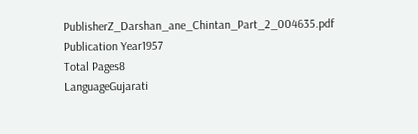PublisherZ_Darshan_ane_Chintan_Part_2_004635.pdf
Publication Year1957
Total Pages8
LanguageGujarati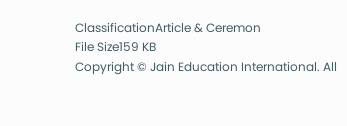ClassificationArticle & Ceremon
File Size159 KB
Copyright © Jain Education International. All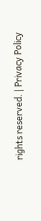rights reserved. | Privacy Policy